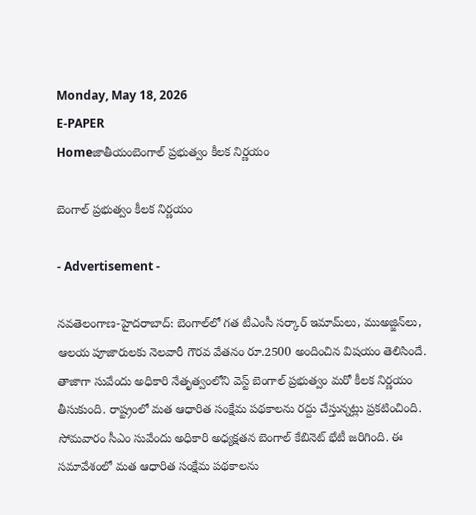Monday, May 18, 2026
E-PAPER
Homeజాతీయంబెంగాల్ ప్ర‌భుత్వం కీల‌క నిర్ణ‌యం

బెంగాల్ ప్ర‌భుత్వం కీల‌క నిర్ణ‌యం

- Advertisement -

న‌వ‌తెలంగాణ‌-హైద‌రాబాద్: బెంగాల్‌లో గత టీఎంసీ సర్కార్ ఇమామ్‌లు, ముఅజ్జిన్‌లు, ఆలయ పూజారులకు నెలవారీ గౌరవ వేతనం రూ.2500 అందించిన విషయం తెలిసిందే. తాజాగా సువేందు అధికారి నేతృత్వంలోని వెస్ట్ బెంగాల్ ప్రభుత్వం మరో కీలక నిర్ణయం తీసుకుంది. రాష్ట్రంలో మత ఆధారిత సంక్షేమ పథకాలను రద్దు చేస్తున్నట్లు ప్రకటించింది. సోమవారం సీఎం సువేందు అధికారి అధ్యక్షతన బెంగాల్ కేబినెట్ భేటీ జరిగింది. ఈ సమావేశంలో మత ఆధారిత సంక్షేమ పథకాలను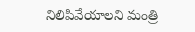నిలిపివేయాలని మంత్రి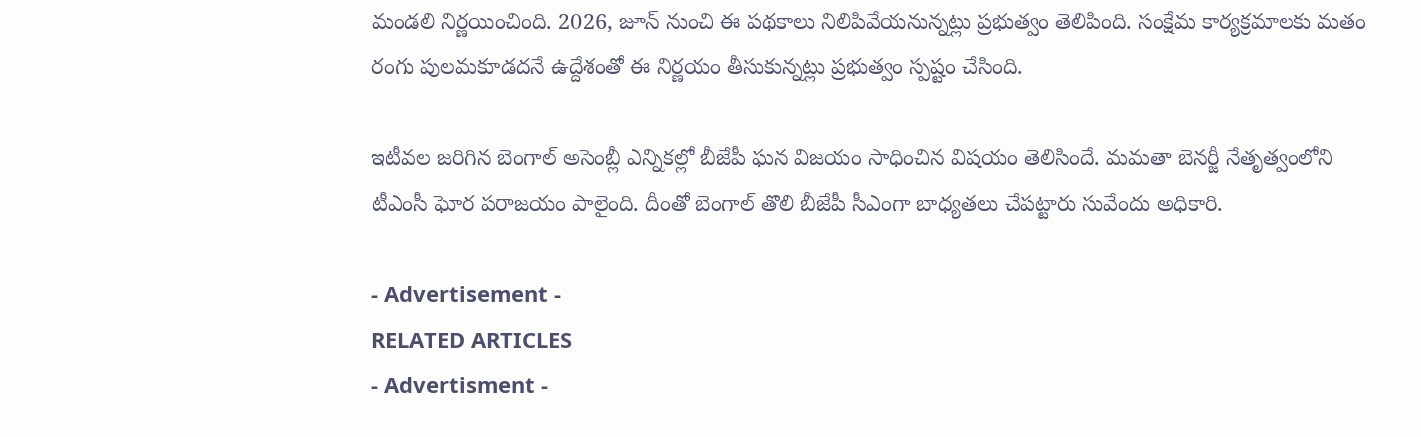మండలి నిర్ణయించింది. 2026, జూన్ నుంచి ఈ పథకాలు నిలిపివేయనున్నట్లు ప్రభుత్వం తెలిపింది. సంక్షేమ కార్యక్రమాలకు మతం రంగు పులమకూడదనే ఉద్దేశంతో ఈ నిర్ణయం తీసుకున్నట్లు ప్రభుత్వం స్పష్టం చేసింది.

ఇటీవల జరిగిన బెంగాల్ అసెంబ్లీ ఎన్నికల్లో బీజేపీ ఘన విజయం సాధించిన విషయం తెలిసిందే. మమతా బెనర్జీ నేతృత్వంలోని టీఎంసీ ఘోర పరాజయం పాలైంది. దీంతో బెంగాల్ తొలి బీజేపీ సీఎంగా బాధ్యతలు చేప‌ట్టారు సువేందు అధికారి.

- Advertisement -
RELATED ARTICLES
- Advertisment -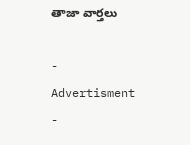తాజా వార్తలు

- Advertisment -